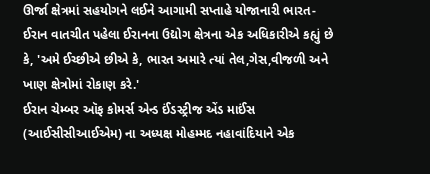ઊર્જા ક્ષેત્રમાં સહયોગને લઈને આગામી સપ્તાહે યોજાનારી ભારત-ઈરાન વાતચીત પહેલા ઈરાનના ઉદ્યોગ ક્ષેત્રના એક અધિકારીએ કહ્યું છે કે, 'અમે ઈચ્છીએ છીએ કે, ભારત અમારે ત્યાં તેલ,ગેસ,વીજળી અને ખાણ ક્ષેત્રોમાં રોકાણ કરે.'
ઈરાન ચેમ્બર ઑફ કોમર્સ એન્ડ ઈંડસ્ટ્રીજ એંડ માઈંસ (આઈસીસીઆઈએમ) ના અધ્યક્ષ મોહમ્મદ નહાવાંદિયાને એક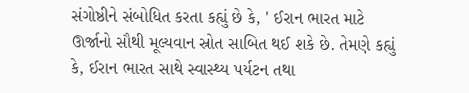સંગોષ્ઠીને સંબોધિત કરતા કહ્યું છે કે, ' ઈરાન ભારત માટે ઊર્જાનો સૌથી મૂલ્યવાન સ્રોત સાબિત થઈ શકે છે. તેમણે કહ્યું કે, ઈરાન ભારત સાથે સ્વાસ્થ્ય પર્યટન તથા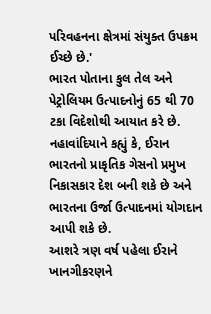પરિવહનના ક્ષેત્રમાં સંયુક્ત ઉપક્રમ ઈચ્છે છે.'
ભારત પોતાના કુલ તેલ અને પેટ્રોલિયમ ઉત્પાદનોનું 65 થી 70 ટકા વિદેશોથી આયાત કરે છે. નહાવાંદિયાને કહ્યું કે, ઈરાન ભારતનો પ્રાકૃતિક ગેસનો પ્રમુખ નિકાસકાર દેશ બની શકે છે અને ભારતના ઉર્જા ઉત્પાદનમાં યોગદાન આપી શકે છે.
આશરે ત્રણ વર્ષ પહેલા ઈરાને ખાનગીકરણને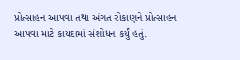પ્રોત્સાહન આપવા તથા અંગત રોકાણને પ્રોત્સાહન આપવા માટે કાયદામાં સંશોધન કર્યું હતું.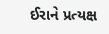ઈરાને પ્રત્યક્ષ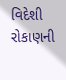વિદેશી રોકાણની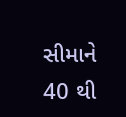સીમાને 40 થી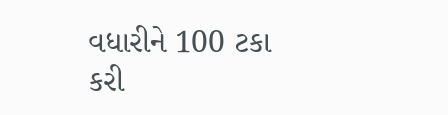વધારીને 100 ટકા કરી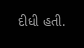દીધી હતી.